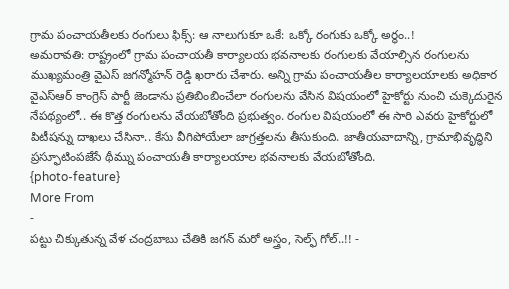గ్రామ పంచాయతీలకు రంగులు ఫిక్స్: ఆ నాలుగుకూ ఒకే: ఒక్కో రంగుకు ఒక్కో అర్థం..!
అమరావతి: రాష్ట్రంలో గ్రామ పంచాయతీ కార్యాలయ భవనాలకు రంగులకు వేయాల్సిన రంగులను ముఖ్యమంత్రి వైఎస్ జగన్మోహన్ రెడ్డి ఖరారు చేశారు. అన్ని గ్రామ పంచాయతీల కార్యాలయాలకు అధికార వైఎస్ఆర్ కాంగ్రెస్ పార్టీ జెండాను ప్రతిబింబించేలా రంగులను వేసిన విషయంలో హైకోర్టు నుంచి చుక్కెదురైన నేపథ్యంలో.. ఈ కొత్త రంగులను వేయబోతోంది ప్రభుత్వం. రంగుల విషయంలో ఈ సారి ఎవరు హైకోర్టులో పిటీషన్ను దాఖలు చేసినా.. కేసు వీగిపోయేలా జాగ్రత్తలను తీసుకుంది. జాతీయవాదాన్ని, గ్రామాభివృద్ధిని ప్రస్ఫూటింపజేసే థీమ్ను పంచాయతీ కార్యాలయాల భవనాలకు వేయబోతోంది.
{photo-feature}
More From
-
పట్టు చిక్కుతున్న వేళ చంద్రబాబు చేతికి జగన్ మరో అస్త్రం, సెల్ఫ్ గోల్..!! -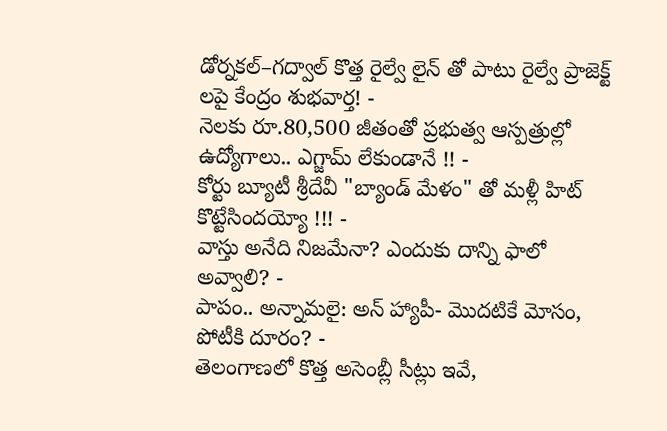డోర్నకల్–గద్వాల్ కొత్త రైల్వే లైన్ తో పాటు రైల్వే ప్రాజెక్ట్ లపై కేంద్రం శుభవార్త! -
నెలకు రూ.80,500 జీతంతో ప్రభుత్వ ఆస్పత్రుల్లో ఉద్యోగాలు.. ఎగ్జామ్ లేకుండానే !! -
కోర్టు బ్యూటీ శ్రీదేవీ "బ్యాండ్ మేళం" తో మళ్లీ హిట్ కొట్టేసిందయ్యో !!! -
వాస్తు అనేది నిజమేనా? ఎందుకు దాన్ని ఫాలో అవ్వాలి? -
పాపం.. అన్నామలై: అన్ హ్యాపీ- మొదటికే మోసం, పోటీకి దూరం? -
తెలంగాణలో కొత్త అసెంబ్లీ సీట్లు ఇవే,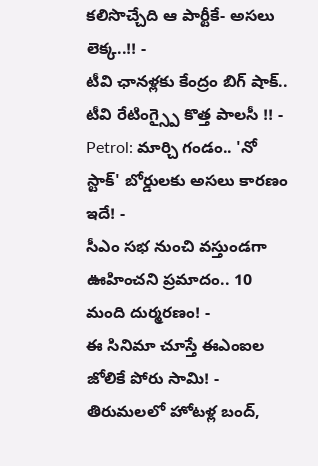కలిసొచ్చేది ఆ పార్టీకే- అసలు లెక్క..!! -
టీవి ఛానళ్లకు కేంద్రం బిగ్ షాక్.. టీవి రేటింగ్స్పై కొత్త పాలసీ !! -
Petrol: మార్చి గండం.. 'నో స్టాక్' బోర్డులకు అసలు కారణం ఇదే! -
సీఎం సభ నుంచి వస్తుండగా ఊహించని ప్రమాదం.. 10 మంది దుర్మరణం! -
ఈ సినిమా చూస్తే ఈఎంఐల జోలికే పోరు సామి! -
తిరుమలలో హోటళ్ల బంద్,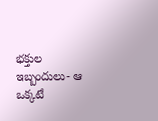భక్తుల ఇబ్బందులు- ఆ ఒక్కటే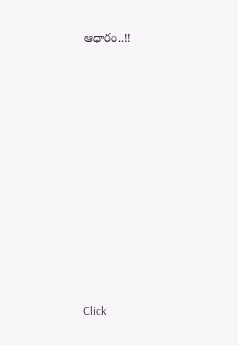ఆధారం..!!











Click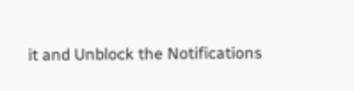it and Unblock the Notifications